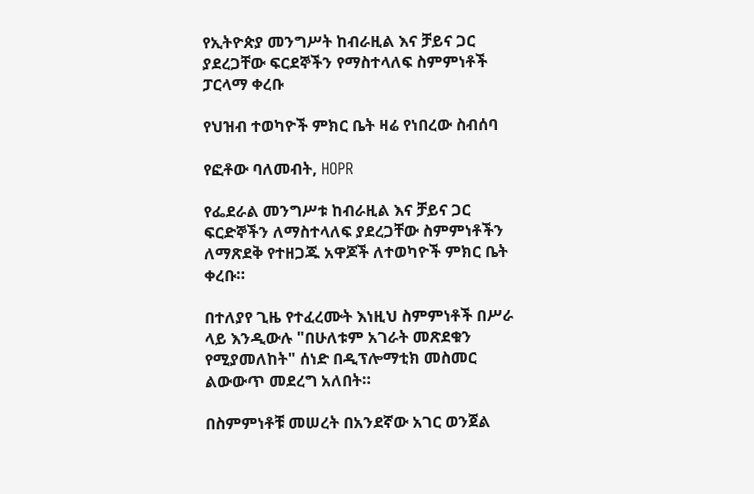የኢትዮጵያ መንግሥት ከብራዚል እና ቻይና ጋር ያደረጋቸው ፍርደኞችን የማስተላለፍ ስምምነቶች ፓርላማ ቀረቡ

የህዝብ ተወካዮች ምክር ቤት ዛሬ የነበረው ስብሰባ

የፎቶው ባለመብት, HOPR

የፌደራል መንግሥቱ ከብራዚል እና ቻይና ጋር ፍርድኞችን ለማስተላለፍ ያደረጋቸው ስምምነቶችን ለማጽደቅ የተዘጋጁ አዋጆች ለተወካዮች ምክር ቤት ቀረቡ።

በተለያየ ጊዜ የተፈረሙት እነዚህ ስምምነቶች በሥራ ላይ እንዲውሉ "በሁለቱም አገራት መጽደቁን የሚያመለከት" ሰነድ በዲፕሎማቲክ መስመር ልውውጥ መደረግ አለበት።

በስምምነቶቹ መሠረት በአንደኛው አገር ወንጀል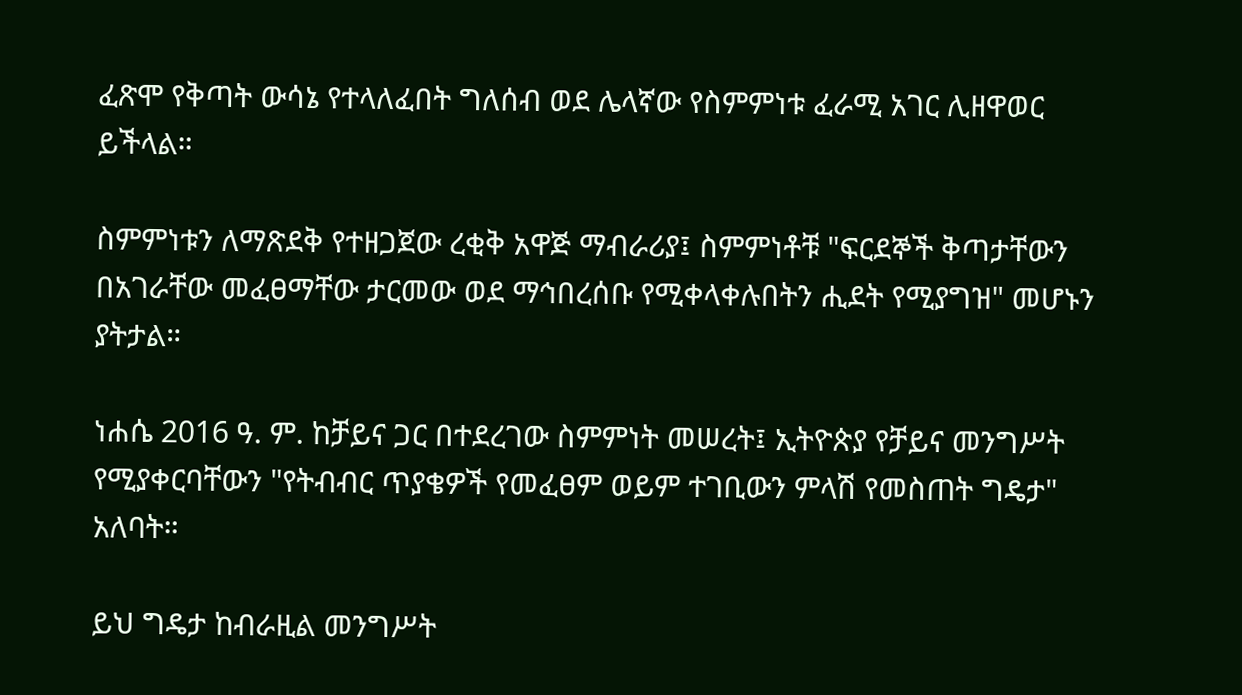ፈጽሞ የቅጣት ውሳኔ የተላለፈበት ግለሰብ ወደ ሌላኛው የስምምነቱ ፈራሚ አገር ሊዘዋወር ይችላል።

ስምምነቱን ለማጽደቅ የተዘጋጀው ረቂቅ አዋጅ ማብራሪያ፤ ስምምነቶቹ "ፍርደኞች ቅጣታቸውን በአገራቸው መፈፀማቸው ታርመው ወደ ማኅበረሰቡ የሚቀላቀሉበትን ሒደት የሚያግዝ" መሆኑን ያትታል።

ነሐሴ 2016 ዓ. ም. ከቻይና ጋር በተደረገው ስምምነት መሠረት፤ ኢትዮጵያ የቻይና መንግሥት የሚያቀርባቸውን "የትብብር ጥያቄዎች የመፈፀም ወይም ተገቢውን ምላሽ የመስጠት ግዴታ" አለባት።

ይህ ግዴታ ከብራዚል መንግሥት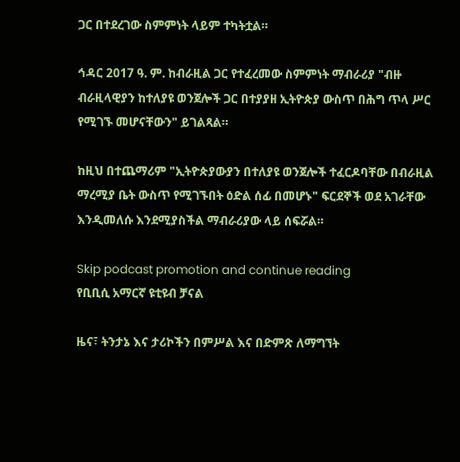ጋር በተደረገው ስምምነት ላይም ተካትቷል።

ኅዳር 2017 ዓ. ም. ከብራዚል ጋር የተፈረመው ስምምነት ማብራሪያ "ብዙ ብራዚላዊያን ከተለያዩ ወንጀሎች ጋር በተያያዘ ኢትዮጵያ ውስጥ በሕግ ጥላ ሥር የሚገኙ መሆናቸውን" ይገልጻል።

ከዚህ በተጨማሪም "ኢትዮጵያውያን በተለያዩ ወንጀሎች ተፈርዶባቸው በብራዚል ማረሚያ ቤት ውስጥ የሚገኙበት ዕድል ሰፊ በመሆኑ" ፍርደኞች ወደ አገራቸው እንዲመለሱ እንደሚያስችል ማብራሪያው ላይ ሰፍሯል።

Skip podcast promotion and continue reading
የቢቢሲ አማርኛ ዩቲዩብ ቻናል

ዜና፣ ትንታኔ እና ታሪኮችን በምሥል እና በድምጽ ለማግኘት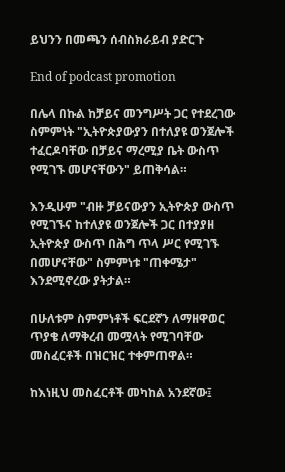ይህንን በመጫን ሰብስክራይብ ያድርጉ

End of podcast promotion

በሌላ በኩል ከቻይና መንግሥት ጋር የተደረገው ስምምነት "ኢትዮጵያውያን በተለያዩ ወንጀሎች ተፈርዶባቸው በቻይና ማረሚያ ቤት ውስጥ የሚገኙ መሆናቸውን" ይጠቅሳል።

እንዲሁም "ብዙ ቻይናውያን ኢትዮጵያ ውስጥ የሚገኙና ከተለያዩ ወንጀሎች ጋር በተያያዘ ኢትዮጵያ ውስጥ በሕግ ጥላ ሥር የሚገኙ በመሆናቸው" ስምምነቱ "ጠቀሜታ" እንደሚኖረው ያትታል።

በሁለቱም ስምምነቶች ፍርደኛን ለማዘዋወር ጥያቄ ለማቅረብ መሟላት የሚገባቸው መስፈርቶች በዝርዝር ተቀምጠዋል።

ከእነዚህ መስፈርቶች መካከል አንደኛው፤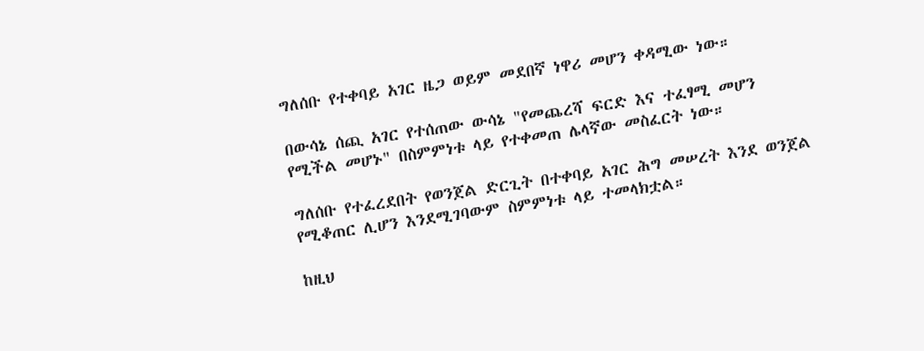ግለሰቡ የተቀባይ አገር ዜጋ ወይም መደበኛ ነዋሪ መሆን ቀዳሚው ነው።

በውሳኔ ሰጪ አገር የተሰጠው ውሳኔ "የመጨረሻ ፍርድ እና ተፈፃሚ መሆን የሚችል መሆኑ" በስምምነቱ ላይ የተቀመጠ ሌላኛው መስፈርት ነው።

ግለሰቡ የተፈረደበት የወንጀል ድርጊት በተቀባይ አገር ሕግ መሠረት እንደ ወንጀል የሚቆጠር ሊሆን እንደሚገባውም ስምምነቱ ላይ ተመላክቷል።

ከዚህ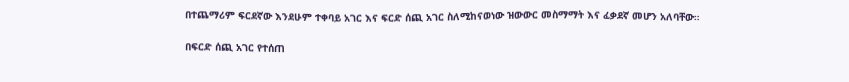በተጨማሪም ፍርደኛው እንደሁም ተቀባይ አገር እና ፍርድ ሰጪ አገር ስለሚከናወነው ዝውውር መስማማት እና ፈቃደኛ መሆን አለባቸው።

በፍርድ ሰጪ አገር የተሰጠ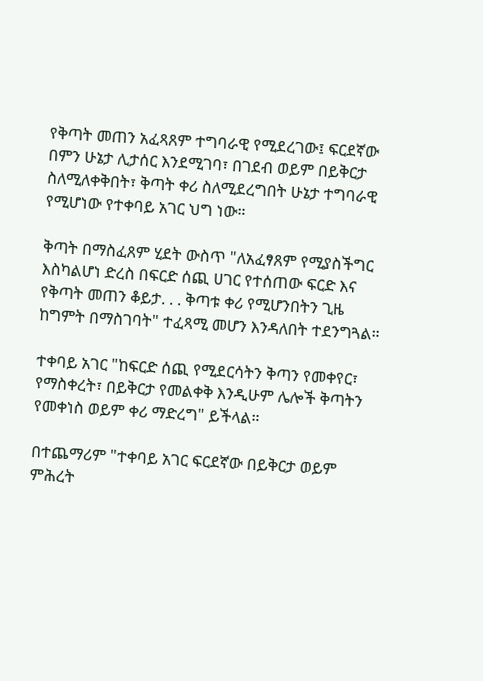የቅጣት መጠን አፈጻጸም ተግባራዊ የሚደረገው፤ ፍርደኛው በምን ሁኔታ ሊታሰር እንደሚገባ፣ በገደብ ወይም በይቅርታ ስለሚለቀቅበት፣ ቅጣት ቀሪ ስለሚደረግበት ሁኔታ ተግባራዊ የሚሆነው የተቀባይ አገር ህግ ነው።

ቅጣት በማስፈጸም ሂደት ውስጥ "ለአፈፃጸም የሚያስችግር እስካልሆነ ድረስ በፍርድ ሰጪ ሀገር የተሰጠው ፍርድ እና የቅጣት መጠን ቆይታ. . . ቅጣቱ ቀሪ የሚሆንበትን ጊዜ ከግምት በማስገባት" ተፈጻሚ መሆን እንዳለበት ተደንግጓል።

ተቀባይ አገር "ከፍርድ ሰጪ የሚደርሳትን ቅጣን የመቀየር፣ የማስቀረት፣ በይቅርታ የመልቀቅ እንዲሁም ሌሎች ቅጣትን የመቀነስ ወይም ቀሪ ማድረግ" ይችላል።

በተጨማሪም "ተቀባይ አገር ፍርደኛው በይቅርታ ወይም ምሕረት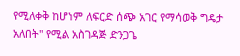የሚለቀቅ ከሆነም ለፍርድ ሰጭ አገር የማሳወቅ ግዴታ አለበት" የሚል አስገዳጅ ድንጋጌ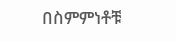በስምምነቶቹ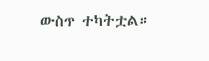ውስጥ ተካትቷል።